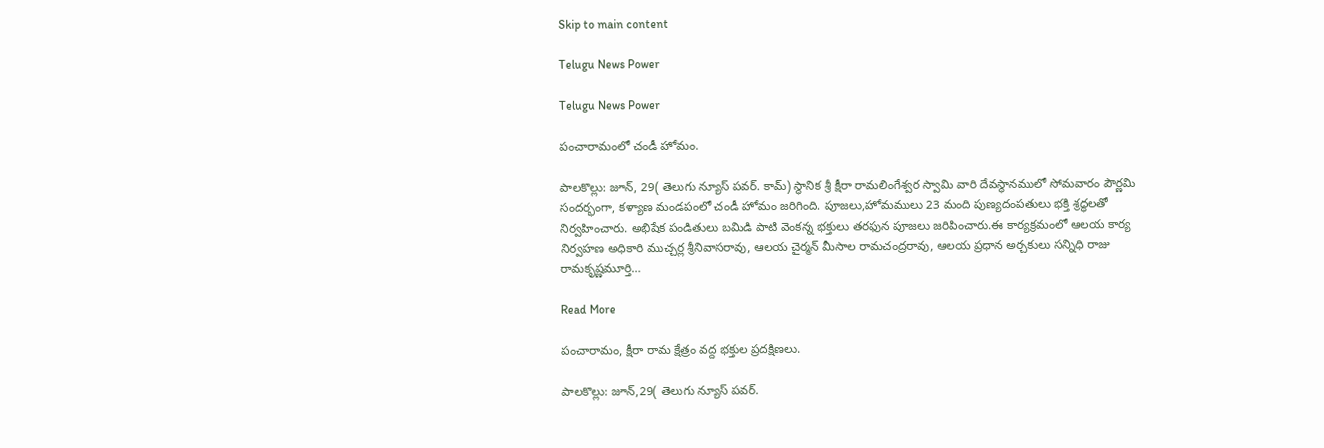Skip to main content

Telugu News Power

Telugu News Power

పంచారామంలో చండీ హోమం.

పాలకొల్లు: జూన్, 29( తెలుగు న్యూస్ పవర్. కామ్) స్థానిక శ్రీ క్షీరా రామలింగేశ్వర స్వామి వారి దేవస్థానములో సోమవారం పౌర్ణమి సందర్భంగా, కళ్యాణ మండపంలో చండీ హోమం జరిగింది. పూజలు,హోమములు 23 మంది పుణ్యదంపతులు భక్తి శ్రద్ధలతో నిర్వహించారు. అభిషేక పండితులు బమిడి పాటి వెంకన్న భక్తులు తరఫున పూజలు జరిపించారు.ఈ కార్యక్రమంలో ఆలయ కార్య నిర్వహణ అధికారి ముచ్చర్ల శ్రీనివాసరావు, ఆలయ చైర్మన్ మీసాల రామచంద్రరావు, ఆలయ ప్రధాన అర్చకులు సన్నిధి రాజు రామకృష్ణమూర్తి…

Read More

పంచారామం, క్షీరా రామ క్షేత్రం వద్ద భక్తుల ప్రదక్షిణలు.

పాలకొల్లు: జూన్,29( తెలుగు న్యూస్ పవర్.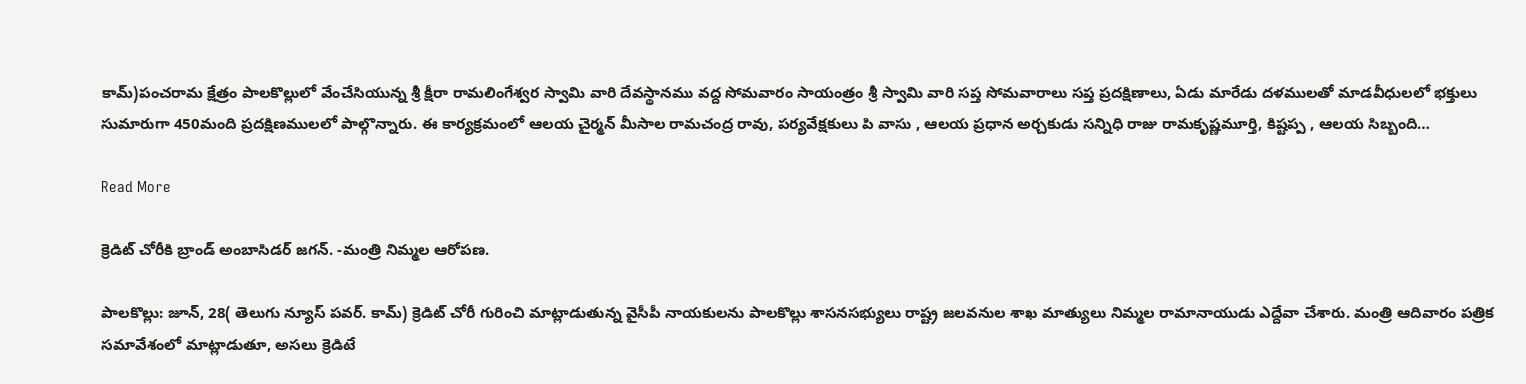కామ్)పంచరామ క్షేత్రం పాలకొల్లులో వేంచేసియున్న శ్రీ క్షీరా రామలింగేశ్వర స్వామి వారి దేవస్థానము వద్ద సోమవారం సాయంత్రం శ్రీ స్వామి వారి సప్త సోమవారాలు సప్త ప్రదక్షిణాలు, ఏడు మారేడు దళములతో మాడవీధులలో భక్తులు సుమారుగా 450మంది ప్రదక్షిణములలో పాల్గొన్నారు. ఈ కార్యక్రమంలో ఆలయ చైర్మన్ మీసాల రామచంద్ర రావు, పర్యవేక్షకులు పి వాసు , ఆలయ ప్రధాన అర్చకుడు సన్నిధి రాజు రామకృష్ణమూర్తి, కిష్టప్ప , ఆలయ సిబ్బంది…

Read More

క్రెడిట్ చోరీకి బ్రాండ్ అంబాసిడర్ జగన్. -మంత్రి నిమ్మల ఆరోపణ.

పాలకొల్లు: జూన్, 28( తెలుగు న్యూస్ పవర్. కామ్) క్రెడిట్ చోరీ గురించి మాట్లాడుతున్న వైసీపీ నాయకులను పాలకొల్లు శాసనసభ్యులు రాష్ట్ర జలవనుల శాఖ మాత్యులు నిమ్మల రామానాయుడు ఎద్దేవా చేశారు. మంత్రి ఆదివారం పత్రిక సమావేశంలో మాట్లాడుతూ, అసలు క్రెడిటే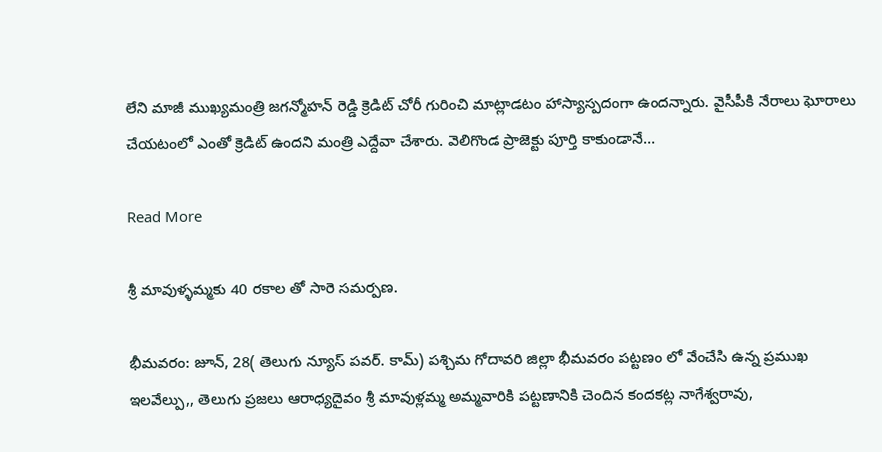లేని మాజీ ముఖ్యమంత్రి జగన్మోహన్ రెడ్డి క్రెడిట్ చోరీ గురించి మాట్లాడటం హాస్యాస్పదంగా ఉందన్నారు. వైసీపీకి నేరాలు ఘోరాలు చేయటంలో ఎంతో క్రెడిట్ ఉందని మంత్రి ఎద్దేవా చేశారు. వెలిగొండ ప్రాజెక్టు పూర్తి కాకుండానే…

Read More

శ్రీ మావుళ్ళమ్మకు 40 రకాల తో సారె సమర్పణ.

భీమవరం: జూన్, 28( తెలుగు న్యూస్ పవర్. కామ్) పశ్చిమ గోదావరి జిల్లా భీమవరం పట్టణం లో వేంచేసి ఉన్న ప్రముఖ ఇలవేల్పు,, తెలుగు ప్రజలు ఆరాధ్యదైవం శ్రీ మావుళ్లమ్మ అమ్మవారికి పట్టణానికి చెందిన కందకట్ల నాగేశ్వరావు,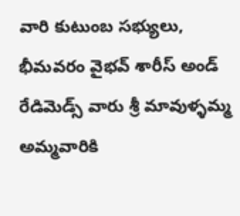వారి కుటుంబ సభ్యులు, భీమవరం వైభవ్ శారీస్ అండ్ రేడిమెడ్స్ వారు శ్రీ మావుళ్ళమ్మ అమ్మవారికి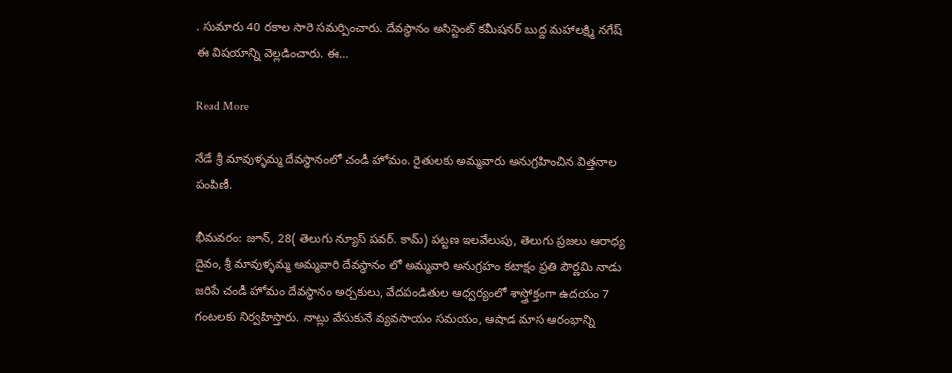. సుమారు 40 రకాల సారె సమర్పించారు. దేవస్థానం అసిస్టెంట్ కమీషనర్ బుద్ద మహాలక్ష్మి నగేష్ ఈ విషయాన్ని వెల్లడించారు. ఈ…

Read More

నేడే శ్రీ మావుళ్ళమ్మ దేవస్థానంలో చండీ హోమం. రైతులకు అమ్మవారు అనుగ్రహించిన విత్తనాల పంపిణీ.

భీమవరం: జూన్, 28( తెలుగు న్యూస్ పవర్. కామ్) పట్టణ ఇలవేలుపు, తెలుగు ప్రజలు ఆరాధ్య దైవం, శ్రీ మావుళ్ళమ్మ అమ్మవారి దేవస్థానం లో అమ్మవారి అనుగ్రహం కటాక్షం ప్రతి పౌర్ణమి నాడు జరిపే చండీ హోమం దేవస్థానం అర్చకులు, వేదపండితుల ఆధ్వర్యంలో శాస్త్రోక్తంగా ఉదయం 7 గంటలకు నిర్వహిస్తారు. నాట్లు వేసుకునే వ్యవసాయం సమయం, ఆషాడ మాస ఆరంభాన్ని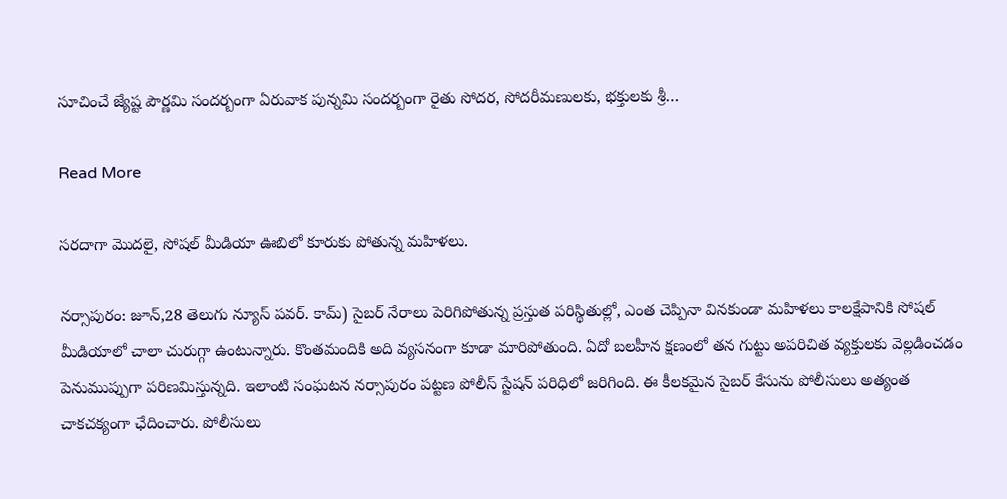సూచించే జ్యేష్ట పౌర్ణమి సందర్బంగా ఏరువాక పున్నమి సందర్బంగా రైతు సోదర, సోదరీమణులకు, భక్తులకు శ్రీ…

Read More

సరదాగా మొదలై, సోషల్ మీడియా ఊబిలో కూరుకు పోతున్న మహిళలు.

నర్సాపురం: జూన్,28 తెలుగు న్యూస్ పవర్. కామ్) సైబర్ నేరాలు పెరిగిపోతున్న ప్రస్తుత పరిస్థితుల్లో, ఎంత చెప్పినా వినకుండా మహిళలు కాలక్షేపానికి సోషల్ మీడియాలో చాలా చురుగ్గా ఉంటున్నారు. కొంతమందికి అది వ్యసనంగా కూడా మారిపోతుంది. ఏదో బలహీన క్షణంలో తన గుట్టు అపరిచిత వ్యక్తులకు వెల్లడించడం పెనుముప్పుగా పరిణమిస్తున్నది. ఇలాంటి సంఘటన నర్సాపురం పట్టణ పోలీస్ స్టేషన్ పరిధిలో జరిగింది. ఈ కీలకమైన సైబర్ కేసును పోలీసులు అత్యంత చాకచక్యంగా ఛేదించారు. పోలీసులు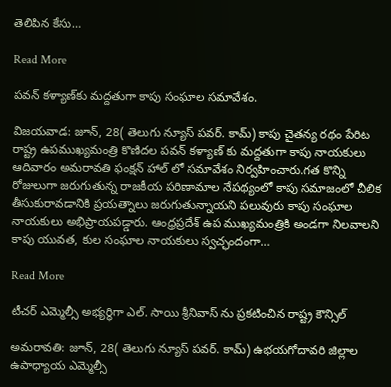తెలిపిన కేసు…

Read More

పవన్ కళ్యాణ్‌కు మద్దతుగా కాపు సంఘాల సమావేశం.

విజయవాడ: జూన్, 28( తెలుగు న్యూస్ పవర్. కామ్) కాపు చైతన్య రథం పేరిట రాష్ట్ర ఉపముఖ్యమంత్రి కొణిదల పవన్ కళ్యాణ్ కు మద్దతుగా కాపు నాయకులు ఆదివారం అమరావతి ఫంక్షన్ హాల్ లో సమావేశం నిర్వహించారు.గత కొన్ని రోజులుగా జరుగుతున్న రాజకీయ పరిణామాల నేపథ్యంలో కాపు సమాజంలో చీలిక తీసుకురావడానికి ప్రయత్నాలు జరుగుతున్నాయని పలువురు కాపు సంఘాల నాయకులు అభిప్రాయపడ్డారు. ఆంధ్రప్రదేశ్ ఉప ముఖ్యమంత్రికి అండగా నిలవాలని కాపు యువత, కుల సంఘాల నాయకులు స్వచ్ఛందంగా…

Read More

టీచర్ ఎమ్మెల్సీ అభ్యర్థిగా ఎల్. సాయి శ్రీనివాస్ ను ప్రకటించిన రాష్ట్ర కౌన్సిల్

అమరావతి: జూన్, 28( తెలుగు న్యూస్ పవర్. కామ్) ఉభయగోదావరి జిల్లాల ఉపాధ్యాయ ఎమ్మెల్సీ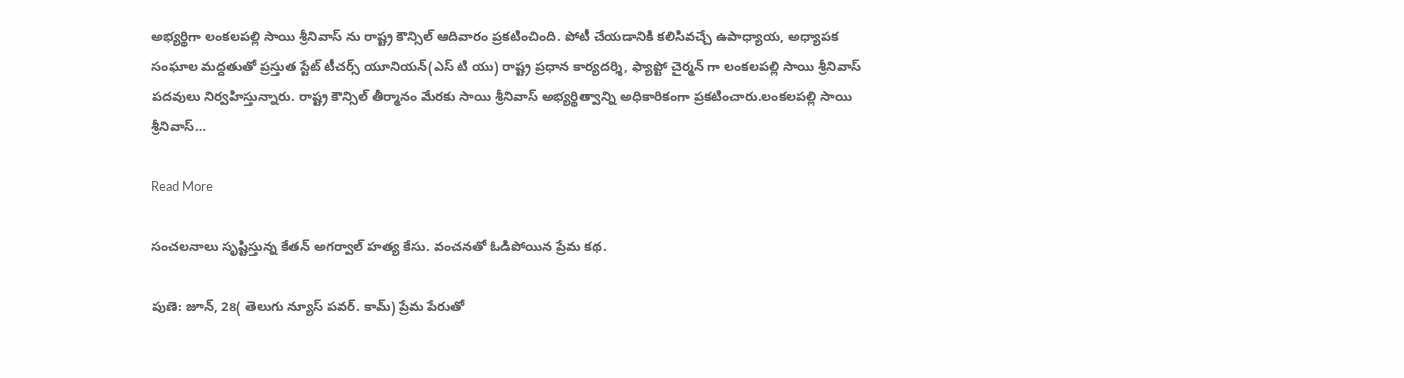అభ్యర్థిగా లంకలపల్లి సాయి శ్రీనివాస్ ను రాష్ట్ర కౌన్సిల్ ఆదివారం ప్రకటించింది. పోటీ చేయడానికి కలిసివచ్చే ఉపాధ్యాయ, అధ్యాపక సంఘాల మద్దతుతో ప్రస్తుత స్టేట్ టీచర్స్ యూనియన్(ఎస్ టి యు) రాష్ట్ర ప్రధాన కార్యదర్శి, ఫ్యాప్టో చైర్మన్ గా లంకలపల్లి సాయి శ్రీనివాస్ పదవులు నిర్వహిస్తున్నారు. రాష్ట్ర కౌన్సిల్ తీర్మానం మేరకు సాయి శ్రీనివాస్ అభ్యర్థిత్వాన్ని అధికారికంగా ప్రకటించారు.లంకలపల్లి సాయి శ్రీనివాస్…

Read More

సంచలనాలు సృష్టిస్తున్న కేతన్ అగర్వాల్ హత్య కేసు. వంచనతో ఓడిపోయిన ప్రేమ కథ.

పుణె: జూన్, 28( తెలుగు న్యూస్ పవర్. కామ్) ప్రేమ పేరుతో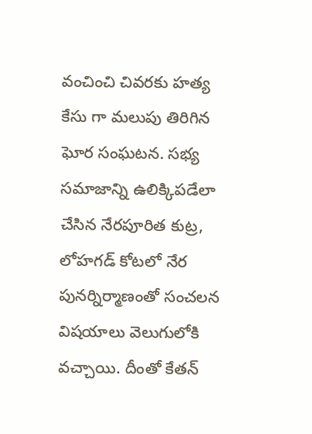వంచించి చివరకు హత్య కేసు గా మలుపు తిరిగిన ఘోర సంఘటన. సభ్య సమాజాన్ని ఉలిక్కిపడేలా చేసిన నేరపూరిత కుట్ర, లోహగడ్ కోటలో నేర పునర్నిర్మాణంతో సంచలన విషయాలు వెలుగులోకి వచ్చాయి. దీంతో కేతన్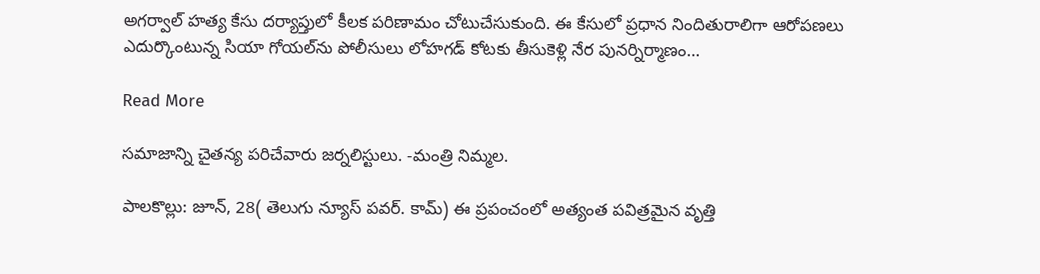అగర్వాల్ హత్య కేసు దర్యాప్తులో కీలక పరిణామం చోటుచేసుకుంది. ఈ కేసులో ప్రధాన నిందితురాలిగా ఆరోపణలు ఎదుర్కొంటున్న సియా గోయల్‌ను పోలీసులు లోహగడ్ కోటకు తీసుకెళ్లి నేర పునర్నిర్మాణం…

Read More

సమాజాన్ని చైతన్య పరిచేవారు జర్నలిస్టులు. -మంత్రి నిమ్మల.

పాలకొల్లు: జూన్, 28( తెలుగు న్యూస్ పవర్. కామ్) ఈ ప్రపంచంలో అత్యంత పవిత్రమైన వృత్తి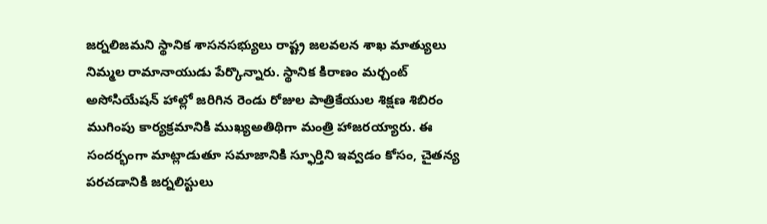జర్నలిజమని స్థానిక శాసనసభ్యులు రాష్ట్ర జలవలన శాఖ మాత్యులు నిమ్మల రామానాయుడు పేర్కొన్నారు. స్థానిక కిరాణం మర్చంట్ అసోసియేషన్ హాల్లో జరిగిన రెండు రోజుల పాత్రికేయుల శిక్షణ శిబిరం ముగింపు కార్యక్రమానికి ముఖ్యఅతిథిగా మంత్రి హాజరయ్యారు. ఈ సందర్భంగా మాట్లాడుతూ సమాజానికి స్ఫూర్తిని ఇవ్వడం కోసం, చైతన్య పరచడానికి జర్నలిస్టులు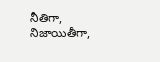నీతిగా, నిజాయితీగా,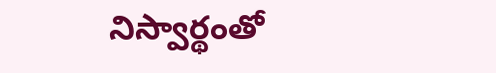నిస్వార్థంతో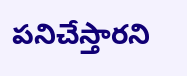పనిచేస్తారని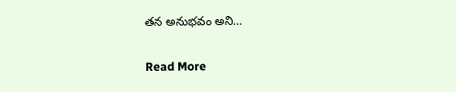తన అనుభవం అని…

Read More